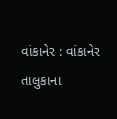વાંકાનેર : વાંકાનેર તાલુકાના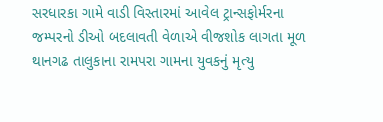સરધારકા ગામે વાડી વિસ્તારમાં આવેલ ટ્રાન્સફોર્મરના જમ્પરનો ડીઓ બદલાવતી વેળાએ વીજશોક લાગતા મૂળ થાનગઢ તાલુકાના રામપરા ગામના યુવકનું મૃત્યુ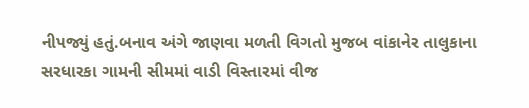નીપજ્યું હતું.બનાવ અંગે જાણવા મળતી વિગતો મુજબ વાંકાનેર તાલુકાના સરધારકા ગામની સીમમાં વાડી વિસ્તારમાં વીજ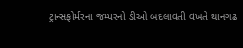ટ્રાન્સફોર્મરના જમ્પરનો ડીઓ બદલાવતી વખતે થાનગઢ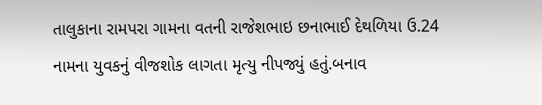તાલુકાના રામપરા ગામના વતની રાજેશભાઇ છનાભાઈ દેથળિયા ઉ.24 નામના યુવકનું વીજશોક લાગતા મૃત્યુ નીપજ્યું હતું.બનાવ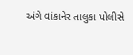અંગે વાંકાનેર તાલુકા પોલીસે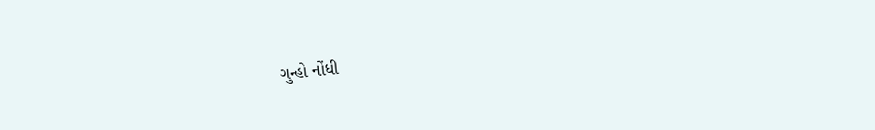ગુન્હો નોંધી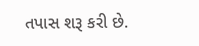તપાસ શરૂ કરી છે.